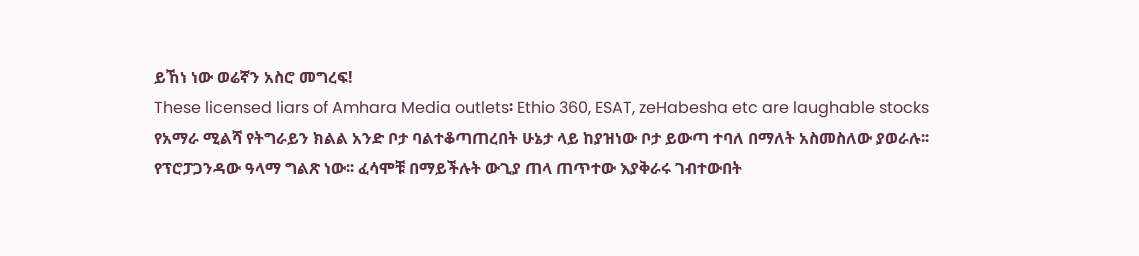ይኸነ ነው ወሬኛን አስሮ መግረፍ!
These licensed liars of Amhara Media outlets፡ Ethio 360, ESAT, zeHabesha etc are laughable stocks
የአማራ ሚልሻ የትግራይን ክልል አንድ ቦታ ባልተቆጣጠረበት ሁኔታ ላይ ከያዝነው ቦታ ይውጣ ተባለ በማለት አስመስለው ያወራሉ፡፡ የፕሮፓጋንዳው ዓላማ ግልጽ ነው፡፡ ፈሳሞቹ በማይችሉት ውጊያ ጠላ ጠጥተው እያቅራሩ ገብተውበት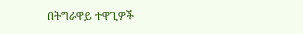በትግራዋይ ተዋጊዎች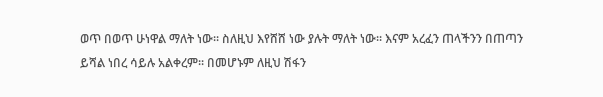ወጥ በወጥ ሁነዋል ማለት ነው፡፡ ስለዚህ እየሸሸ ነው ያሉት ማለት ነው፡፡ እናም አረፈን ጠላችንን በጠጣን ይሻል ነበረ ሳይሉ አልቀረም፡፡ በመሆኑም ለዚህ ሽፋን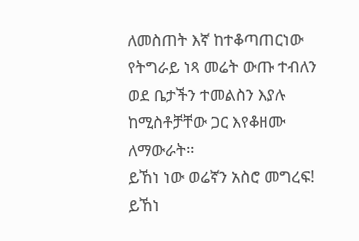ለመስጠት እኛ ከተቆጣጠርነው የትግራይ ነጻ መሬት ውጡ ተብለን ወደ ቤታችን ተመልስን እያሉ ከሚስቶቻቸው ጋር እየቆዘሙ ለማውራት፡፡
ይኸነ ነው ወሬኛን አስሮ መግረፍ!
ይኸነ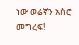ነው ወሬኛን አስሮ መግረፍ!